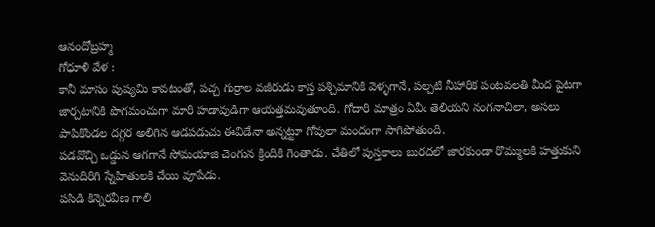ఆనందోబ్రహ్మ
గోధూళి వేళ :
కానీ మాసం పుష్యమి కావటంతో, పచ్చ గుర్రాల వజీరుడు కాస్త పశ్చిమానికి వెళ్ళగానే, పల్చటి నీహారిక పంటవలతి మీద పైటగా జార్చటానికి పొగమంచుగా మారి హడావుడిగా ఆయత్తమవుతూంది. గోదారి మాత్రం ఏవీఁ తెలియని నంగనాచిలా, అసలు పాపికొండల దగ్గర అలిగిన ఆడపడుచు ఈవిడేనా అన్నట్టూ గోవులా మందంగా సాగిపోతుంది.
పడవొచ్చి ఒడ్డున ఆగగానే సోమయాజి చెంగున క్రిందికి గెంతాడు. చేతిలో పుస్తకాలు బురదలో జారకుండా రొమ్ములకి హత్తుకుని వెనుదిరిగి స్నేహితులకి చేయి వూపేడు.
పసిడి కిన్నెరవీణ గాలి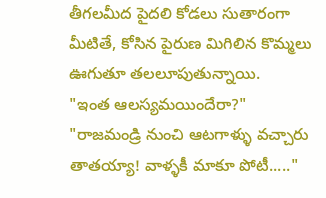తీగలమీద పైదలి కోడలు సుతారంగా మీటితే, కోసిన పైరుణ మిగిలిన కొమ్మలు ఊగుతూ తలలూపుతున్నాయి.
"ఇంత ఆలస్యమయిందేరా?"
"రాజమండ్రి నుంచి ఆటగాళ్ళు వచ్చారు తాతయ్యా! వాళ్ళకీ మాకూ పోటీ....."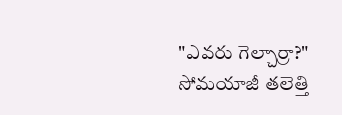"ఎవరు గెల్చార్రా?"
సోమయాజీ తలెత్తి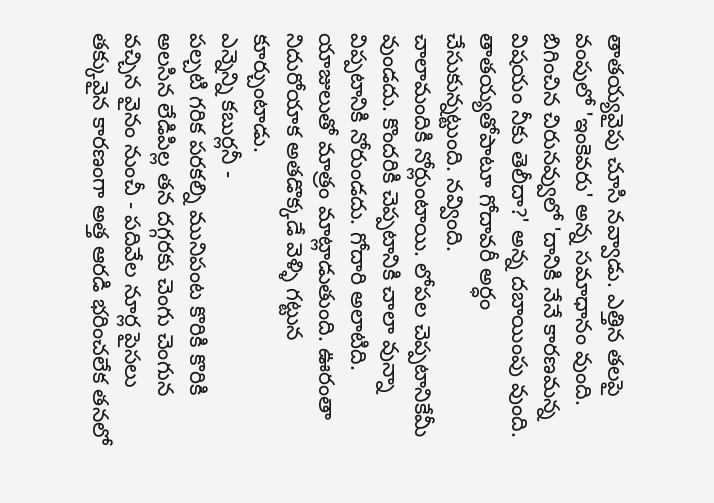తాతయ్యవైపు చూసి నవ్వాడు. ఎత్తిన తలపై వంపులో 'ఇంకెవరు' అన్న సమాధానం వుంది. బిగించిన చిరునవ్వులో 'దానికి నేనే కారణమన్న విషయం నీకు తెలీదా?' అన్న దబాయింపు వుంది.
తాతయ్యతోపాటూ గోదావరీ అర్ధం చేసుకున్నట్టుంది. నవ్వింది.
చాలామందికి నోర్లుంటాయి. లోపల చెప్పటానికేమీ వుండదు. కొందరికి చెప్పటానికి చాలా వున్నా విప్పటానికి నోరుండదు. గోదారి అలాటిది. యాజులుతో మాత్రం మాట్లాడుతుంది. ఊరంతా నిదురోయాక అతడొక్కడే వెళ్ళి గట్టున కూర్చుంటాడు.
ఎన్నెన్ని కబుర్లనీ -
పల్చటి గరిక పరకల్ని మునిపంట కొరికి కొరికి అలసిన లేడిపిల్ల తన దగ్గరకు చెంగు చెంగున వచ్చిన వైనం నుంచీ - పదివేల నూర్ల పైసలు తక్కువైన కారణంగా అత్త ఆరడి భరించలేక తనలో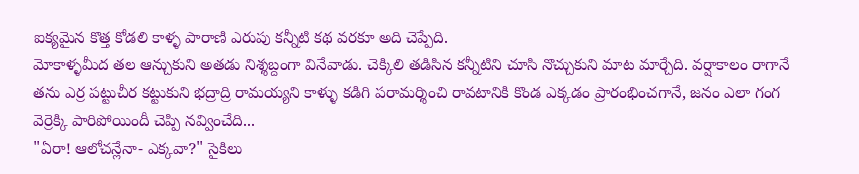ఐక్యమైన కొత్త కోడలి కాళ్ళ పారాణి ఎరుపు కన్నీటి కథ వరకూ అది చెప్పేది.
మోకాళ్ళమీద తల ఆన్చుకుని అతడు నిశ్శబ్దంగా వినేవాడు. చెక్కిలి తడిసిన కన్నీటిని చూసి నొచ్చుకుని మాట మార్చేది. వర్షాకాలం రాగానే తను ఎర్ర పట్టుచీర కట్టుకుని భద్రాద్రి రామయ్యని కాళ్ళు కడిగి పరామర్శించి రావటానికి కొండ ఎక్కడం ప్రారంభించగానే, జనం ఎలా గంగ వెర్రెక్కి పారిపోయిందీ చెప్పి నవ్వించేది...
"ఏరా! ఆలోచన్లేనా- ఎక్కవా?" సైకిలు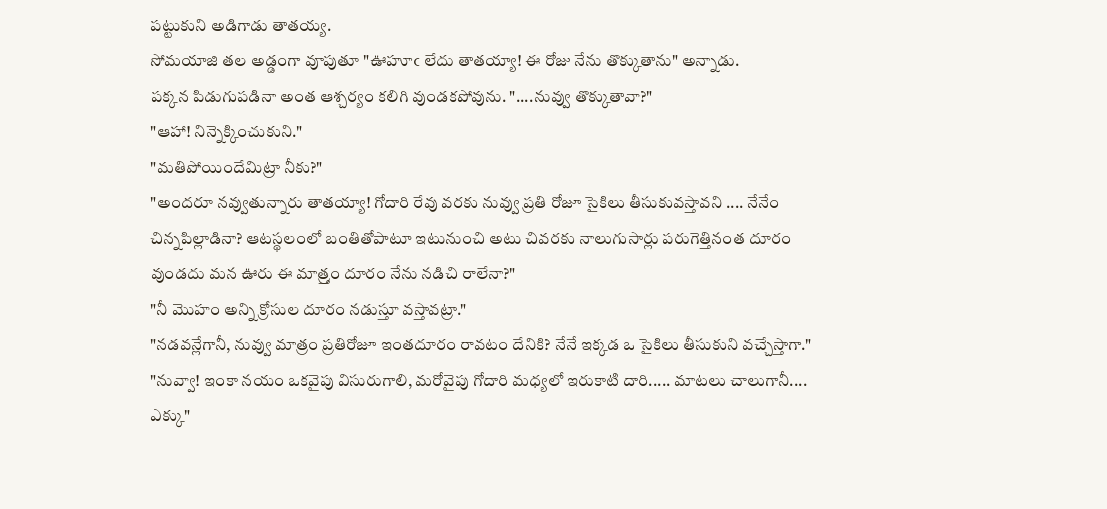పట్టుకుని అడిగాడు తాతయ్య.
సోమయాజి తల అడ్డంగా వూపుతూ "ఊహూఁ లేదు తాతయ్యా! ఈ రోజు నేను తొక్కుతాను" అన్నాడు.
పక్కన పిడుగుపడినా అంత ఆశ్చర్యం కలిగి వుండకపోవును. "....నువ్వు తొక్కుతావా?"
"ఆహా! నిన్నెక్కించుకుని."
"మతిపోయిందేమిట్రా నీకు?"
"అందరూ నవ్వుతున్నారు తాతయ్యా! గోదారి రేవు వరకు నువ్వు ప్రతి రోజూ సైకిలు తీసుకువస్తావని .... నేనేం చిన్నపిల్లాడినా? ఆటస్థలంలో బంతితోపాటూ ఇటునుంచి అటు చివరకు నాలుగుసార్లు పరుగెత్తినంత దూరం వుండదు మన ఊరు ఈ మాత్ర్తం దూరం నేను నడిచి రాలేనా?"
"నీ మొహం అన్ని క్రోసుల దూరం నడుస్తూ వస్తావట్రా."
"నడవన్లేగానీ, నువ్వు మాత్రం ప్రతిరోజూ ఇంతదూరం రావటం దేనికి? నేనే ఇక్కడ ఒ సైకిలు తీసుకుని వచ్చేస్తాగా."
"నువ్వా! ఇంకా నయం ఒకవైపు విసురుగాలి, మరోవైపు గోదారి మధ్యలో ఇరుకాటి దారి..... మాటలు చాలుగానీ.... ఎక్కు"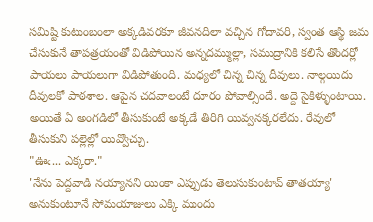సమిష్టి కుటుంబంలా అక్కడివరకూ జీవనదిలా వచ్చిన గోదావరి, స్వంత ఆస్థి జమ చేసుకునే తాపత్రయంతో విడిపోయిన అన్నదమ్ముల్లా, సముద్రానికి కలిసే తొందర్లో పాయలు పాయలుగా విడిపోతుంది. మధ్యలో చిన్న చిన్న దీవులు. నాల్గయిదు దీవులకో పాఠశాల. ఆపైన చదవాలంటే దూరం పోవాల్సిందే. అద్దె సైకిళ్ళుంటాయి. అయితే ఏ అంగడిలో తీసుకుంటే అక్కడే తిరిగి యివ్వనక్కరలేదు. రేవులో తీసుకుని పల్లెల్లో యివ్వొచ్చు.
"ఊఁ... ఎక్కరా."
'నేను పెద్దవాడి నయ్యానని యింకా ఎప్పుడు తెలుసుకుంటావ్ తాతయ్యా' అనుకుంటూనే సోమయాజులు ఎక్కి ముందు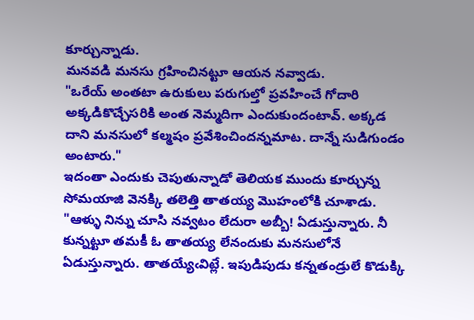కూర్చున్నాడు.
మనవడి మనసు గ్రహించినట్టూ ఆయన నవ్వాడు.
"ఒరేయ్ అంతటా ఉరుకులు పరుగుల్తో ప్రవహించే గోదారి అక్కడికొచ్చేసరికి అంత నెమ్మదిగా ఎందుకుందంటావ్. అక్కడ దాని మనసులో కల్మషం ప్రవేశించిందన్నమాట. దాన్నే సుడిగుండం అంటారు."
ఇదంతా ఎందుకు చెపుతున్నాడో తెలియక ముందు కూర్చున్న సోమయాజి వెనక్కి తలెత్తి తాతయ్య మొహంలోకి చూశాడు.
"ఆళ్ళు నిన్ను చూసి నవ్వటం లేదురా అబ్బీ! ఏడుస్తున్నారు. నీ కున్నట్టూ తమకీ ఓ తాతయ్య లేనందుకు మనసులోనే ఏడుస్తున్నారు. తాతయ్యేఁవిట్లే. ఇపుడిపుడు కన్నతండ్రులే కొడుక్కి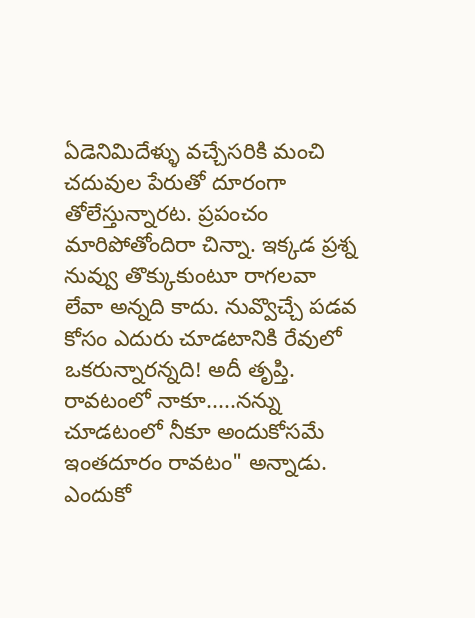ఏడెనిమిదేళ్ళు వచ్చేసరికి మంచి చదువుల పేరుతో దూరంగా తోలేస్తున్నారట. ప్రపంచం మారిపోతోందిరా చిన్నా. ఇక్కడ ప్రశ్న నువ్వు తొక్కుకుంటూ రాగలవా లేవా అన్నది కాదు. నువ్వొచ్చే పడవ కోసం ఎదురు చూడటానికి రేవులో ఒకరున్నారన్నది! అదీ తృప్తి. రావటంలో నాకూ.....నన్ను చూడటంలో నీకూ అందుకోసమే ఇంతదూరం రావటం" అన్నాడు.
ఎందుకో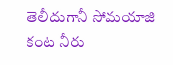తెలీదుగానీ సోమయాజి కంట నీరు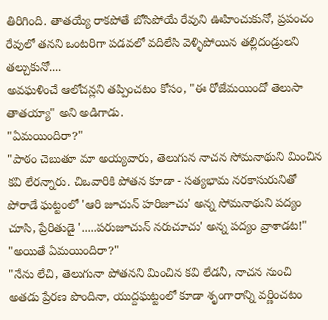తిరిగింది. తాతయ్యే రాకపోతే బోసిపోయే రేవుని ఊహించుకునో, ప్రపంచం రేవులో తనని ఒంటరిగా పడవలో వదిలేసి వెళ్ళిపోయిన తల్లిదండ్రులని తల్చుకునో....
అవఘళించే ఆలోచన్లని తప్పించటం కోసం, "ఈ రోజేమయిందో తెలుసా తాతయ్యా" అని అడిగాడు.
"ఏమయిందిరా?"
"పాఠం చెబుతూ మా అయ్యవారు, తెలుగున నాచన సోమనాథుని మించిన కవి లేరన్నారు. చిఒవారికి పోతన కూడా - సత్యభామ నరకాసురునితో పోరాడే ఘట్టంలో 'ఆరి జూచున్ హరిజూచు' అన్న సోమనాథుని పద్యం చూసి, ప్రేరితుడై '.....పరుజూచున్ నరుచూచు' అన్న పద్యం వ్రాశాడట!"
"అయితే ఏమయిందిరా?"
"నేను లేచి, తెలుగునా పోతనని మించిన కవి లేడనీ, నాచన నుంచి అతడు ప్రేరణ పొందినా, యుద్దఘట్టంలో కూడా శృంగారాన్ని వర్ణించటం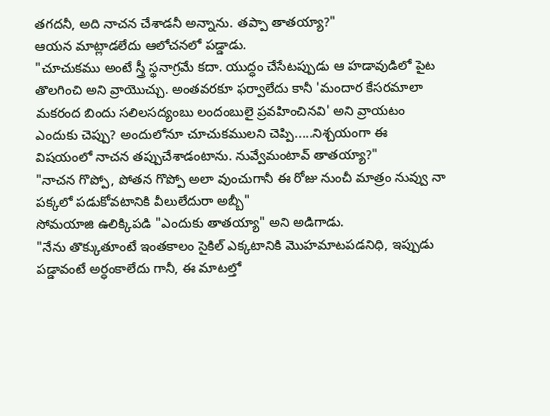తగదనీ, అది నాచన చేశాడనీ అన్నాను. తప్పా తాతయ్యా?"
ఆయన మాట్లాడలేదు ఆలోచనలో పడ్డాడు.
"చూచుకము అంటే స్త్రీ స్థనాగ్రమే కదా. యుద్ధం చేసేటప్పుడు ఆ హడావుడిలో పైట తొలగించి అని వ్రాయొచ్చు. అంతవరకూ ఫర్వాలేదు కానీ 'మందార కేసరమాలా మకరంద బిందు సలిలసద్యంబు లందంబులై ప్రవహించినవి' అని వ్రాయటం ఎందుకు చెప్పు? అందులోనూ చూచుకములని చెప్పి.....నిశ్చయంగా ఈ విషయంలో నాచన తప్పుచేశాడంటాను. నువ్వేమంటావ్ తాతయ్యా?"
"నాచన గొప్పో, పోతన గొప్పో అలా వుంచుగానీ ఈ రోజు నుంచీ మాత్రం నువ్వు నా పక్కలో పడుకోవటానికి వీలులేదురా అబ్బీ"
సోమయాజి ఉలిక్కిపడి "ఎందుకు తాతయ్యా" అని అడిగాడు.
"నేను తొక్కుతూంటే ఇంతకాలం సైకిల్ ఎక్కటానికి మొహమాటపడనిధి, ఇప్పుడు పడ్డావంటే అర్ధంకాలేదు గానీ, ఈ మాటల్తో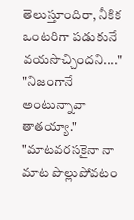తెలుస్తూందిరా, నీకిక ఒంటరిగా పడుకునే వయసొచ్చిందని...."
"నిజంగానే అంటున్నావా తాతయ్యా."
"మాటవరసకైనా నా మాట పొల్లుపోవటం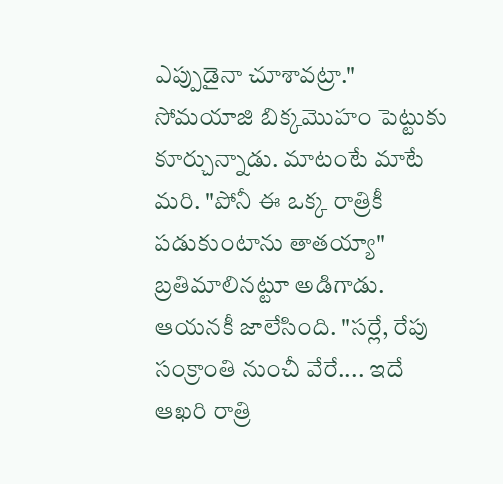ఎప్పుడైనా చూశావట్రా."
సోమయాజి బిక్కమొహం పెట్టుకు కూర్చున్నాడు. మాటంటే మాటే మరి. "పోనీ ఈ ఒక్క రాత్రికీ పడుకుంటాను తాతయ్యా" బ్రతిమాలినట్టూ అడిగాడు. ఆయనకీ జాలేసింది. "సర్లే, రేపు సంక్రాంతి నుంచీ వేరే.... ఇదే ఆఖరి రాత్రి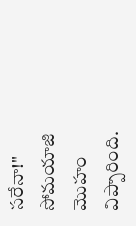సరేనా!"
సోమయాజి మొహం విప్పారింది.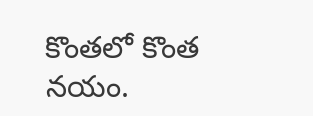కొంతలో కొంత నయం.